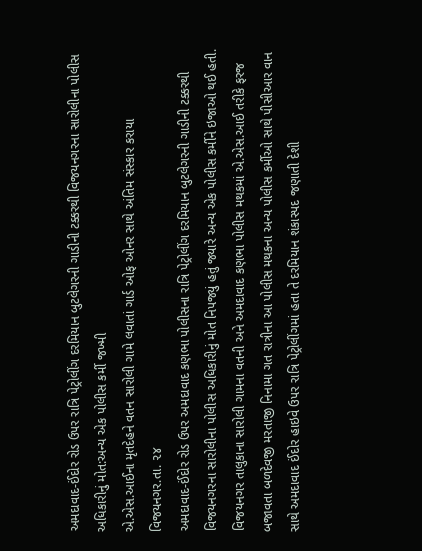અમદાવાદ-ઈંદોર રોડ ઉપર રાત્રિ પેટ્રોલીંગ દરમિયાન બુટલેગરની ગાડીની ટક્કરથી વિજયનગરના સારોલીના પોલીસ અધિકારીનું મોત:અન્ય એક પોલીસ કર્મી જખ્મી
એ.એસ.આઈના મૃતદેહને વતન સારોલી ગામે લવાતાં ગાર્ડ ઓફ ઓનર સાથે અંતિમ સંસ્કાર કરાયા
વિજયનગર.તા. ૨૪
અમદાવાદ-ઈંદોર રોડ ઉપર અમદાવાદ કણભા પોલીસના રાત્રિ પેટ્રોલીંગ દરમિયાન બુટલેગરની ગાડીની ટક્કરથી વિજયનગરના સારોલીના પોલીસ અધિકારીનું મોત નિપજ્યું હતું જ્યારે અન્ય એક પોલીસ કર્મીને ઇજાઓ થઈ હતી.
વિજયનગર તાલુકાના સારોલી ગામના વતની અને અમદાવાદ કણભા પોલીસ મથકમાં એ.એસ.આઈ તરીકે ફરજ બજાવતા બળદેવજી મરતાજી નિનામા ગત રાત્રીના આ પોલીસ મથકના અન્ય પોલીસ કર્મીઓ સાથે પીસીઆર વાન સાથે અમદાવાદ ઈંદોર હાઇવે ઉપર રાત્રિ પેટ્રોલીંગમાં હતા તે દરમિયાન શંકાસ્પદ જણાતી દેશી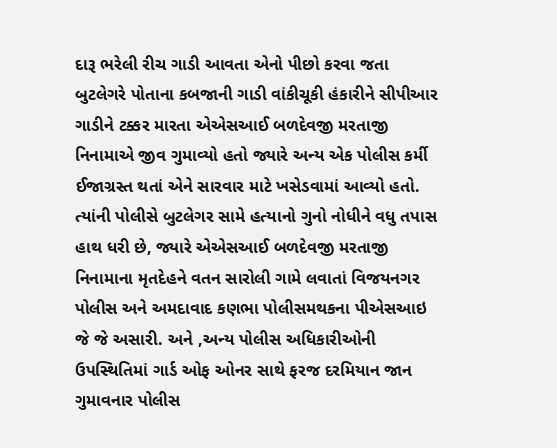દારૂ ભરેલી રીચ ગાડી આવતા એનો પીછો કરવા જતા બુટલેગરે પોતાના કબજાની ગાડી વાંકીચૂકી હંકારીને સીપીઆર ગાડીને ટક્કર મારતા એએસઆઈ બળદેવજી મરતાજી નિનામાએ જીવ ગુમાવ્યો હતો જ્યારે અન્ય એક પોલીસ કર્મી ઈજાગ્રસ્ત થતાં એને સારવાર માટે ખસેડવામાં આવ્યો હતો. ત્યાંની પોલીસે બુટલેગર સામે હત્યાનો ગુનો નોધીને વધુ તપાસ હાથ ધરી છે, જ્યારે એએસઆઈ બળદેવજી મરતાજી નિનામાના મૃતદેહને વતન સારોલી ગામે લવાતાં વિજયનગર પોલીસ અને અમદાવાદ કણભા પોલીસમથકના પીએસઆઇ જે જે અસારી. અને ,અન્ય પોલીસ અધિકારીઓની ઉપસ્થિતિમાં ગાર્ડ ઓફ ઓનર સાથે ફરજ દરમિયાન જાન ગુમાવનાર પોલીસ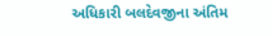અધિકારી બલદેવજીના અંતિમ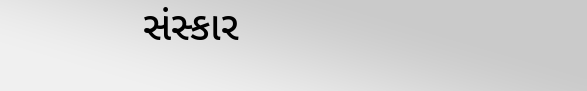સંસ્કાર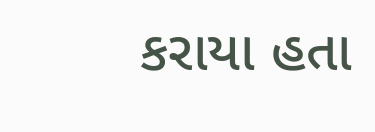કરાયા હતા